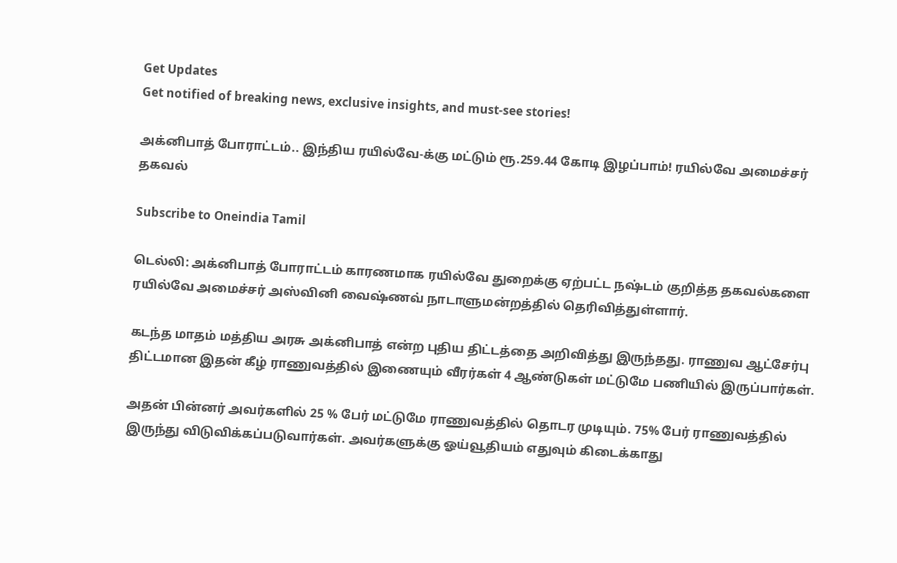Get Updates
Get notified of breaking news, exclusive insights, and must-see stories!

அக்னிபாத் போராட்டம்.. இந்திய ரயில்வே-க்கு மட்டும் ரூ.259.44 கோடி இழப்பாம்! ரயில்வே அமைச்சர் தகவல்

Subscribe to Oneindia Tamil

டெல்லி: அக்னிபாத் போராட்டம் காரணமாக ரயில்வே துறைக்கு ஏற்பட்ட நஷ்டம் குறித்த தகவல்களை ரயில்வே அமைச்சர் அஸ்வினி வைஷ்ணவ் நாடாளுமன்றத்தில் தெரிவித்துள்ளார்.

கடந்த மாதம் மத்திய அரசு அக்னிபாத் என்ற புதிய திட்டத்தை அறிவித்து இருந்தது. ராணுவ ஆட்சேர்பு திட்டமான இதன் கீழ் ராணுவத்தில் இணையும் வீரர்கள் 4 ஆண்டுகள் மட்டுமே பணியில் இருப்பார்கள்.

அதன் பின்னர் அவர்களில் 25 % பேர் மட்டுமே ராணுவத்தில் தொடர முடியும். 75% பேர் ராணுவத்தில் இருந்து விடுவிக்கப்படுவார்கள். அவர்களுக்கு ஓய்வூதியம் எதுவும் கிடைக்காது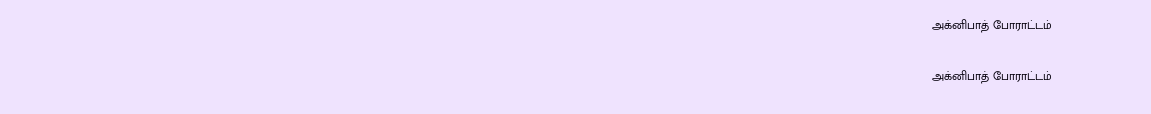அக்னிபாத் போராட்டம்

அக்னிபாத் போராட்டம்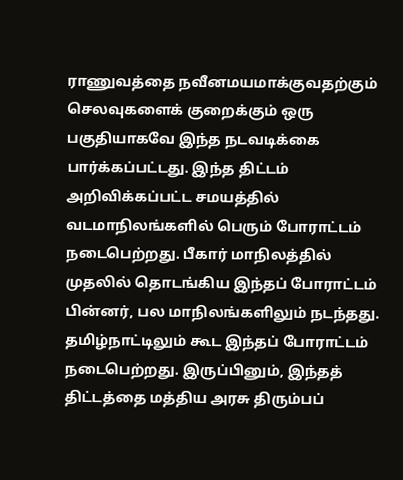ராணுவத்தை நவீனமயமாக்குவதற்கும் செலவுகளைக் குறைக்கும் ஒரு பகுதியாகவே இந்த நடவடிக்கை பார்க்கப்பட்டது. இந்த திட்டம் அறிவிக்கப்பட்ட சமயத்தில் வடமாநிலங்களில் பெரும் போராட்டம் நடைபெற்றது. பீகார் மாநிலத்தில் முதலில் தொடங்கிய இந்தப் போராட்டம் பின்னர், பல மாநிலங்களிலும் நடந்தது. தமிழ்நாட்டிலும் கூட இந்தப் போராட்டம் நடைபெற்றது. இருப்பினும், இந்தத் திட்டத்தை மத்திய அரசு திரும்பப்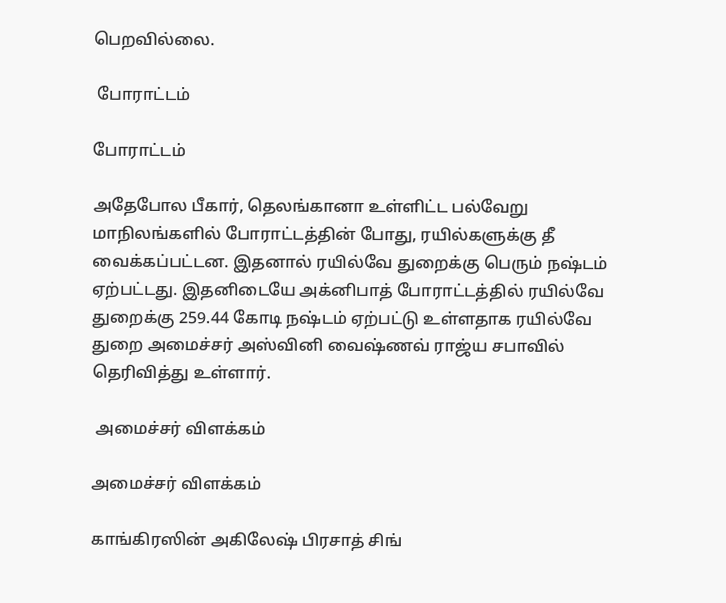பெறவில்லை.

 போராட்டம்

போராட்டம்

அதேபோல பீகார், தெலங்கானா உள்ளிட்ட பல்வேறு மாநிலங்களில் போராட்டத்தின் போது, ரயில்களுக்கு தீ வைக்கப்பட்டன. இதனால் ரயில்வே துறைக்கு பெரும் நஷ்டம் ஏற்பட்டது. இதனிடையே அக்னிபாத் போராட்டத்தில் ரயில்வே துறைக்கு 259.44 கோடி நஷ்டம் ஏற்பட்டு உள்ளதாக ரயில்வே துறை அமைச்சர் அஸ்வினி வைஷ்ணவ் ராஜ்ய சபாவில் தெரிவித்து உள்ளார்.

 அமைச்சர் விளக்கம்

அமைச்சர் விளக்கம்

காங்கிரஸின் அகிலேஷ் பிரசாத் சிங்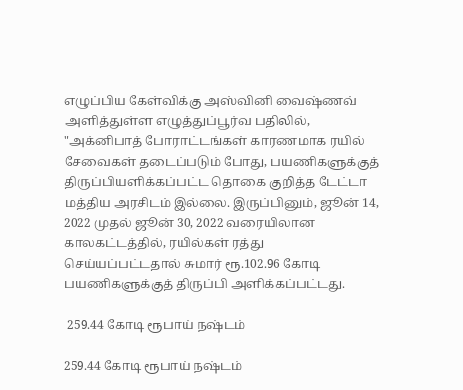எழுப்பிய கேள்விக்கு அஸ்வினி வைஷ்ணவ் அளித்துள்ள எழுத்துப்பூர்வ பதிலில், "அக்னிபாத் போராட்டங்கள் காரணமாக ரயில் சேவைகள் தடைப்படும் போது, பயணிகளுக்குத் திருப்பியளிக்கப்பட்ட தொகை குறித்த டேட்டா மத்திய அரசிடம் இல்லை. இருப்பினும், ஜூன் 14, 2022 முதல் ஜூன் 30, 2022 வரையிலான காலகட்டத்தில், ரயில்கள் ரத்து செய்யப்பட்டதால் சுமார் ரூ.102.96 கோடி பயணிகளுக்குத் திருப்பி அளிக்கப்பட்டது.

 259.44 கோடி ரூபாய் நஷ்டம்

259.44 கோடி ரூபாய் நஷ்டம்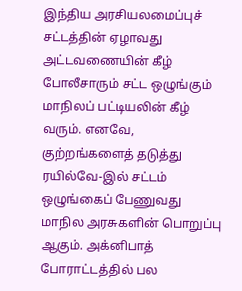இந்திய அரசியலமைப்புச் சட்டத்தின் ஏழாவது அட்டவணையின் கீழ் போலீசாரும் சட்ட ஒழுங்கும் மாநிலப் பட்டியலின் கீழ் வரும். எனவே, குற்றங்களைத் தடுத்து ரயில்வே-இல் சட்டம் ஒழுங்கைப் பேணுவது மாநில அரசுகளின் பொறுப்பு ஆகும். அக்னிபாத் போராட்டத்தில் பல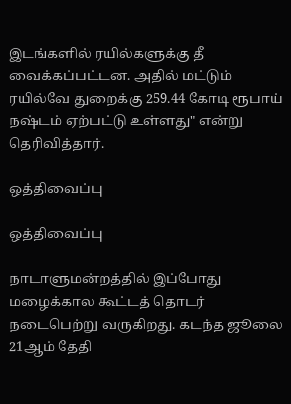இடங்களில் ரயில்களுக்கு தீ வைக்கப்பட்டன. அதில் மட்டும் ரயில்வே துறைக்கு 259.44 கோடி ரூபாய் நஷ்டம் ஏற்பட்டு உள்ளது" என்று தெரிவித்தார்.

ஒத்திவைப்பு

ஒத்திவைப்பு

நாடாளுமன்றத்தில் இப்போது மழைக்கால கூட்டத் தொடர் நடைபெற்று வருகிறது. கடந்த ஜூலை 21ஆம் தேதி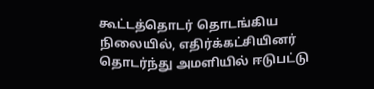கூட்டத்தொடர் தொடங்கிய நிலையில், எதிர்க்கட்சியினர் தொடர்ந்து அமளியில் ஈடுபட்டு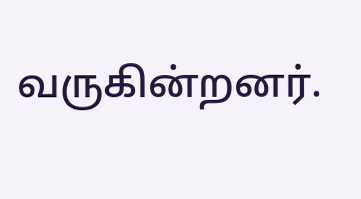வருகின்றனர்.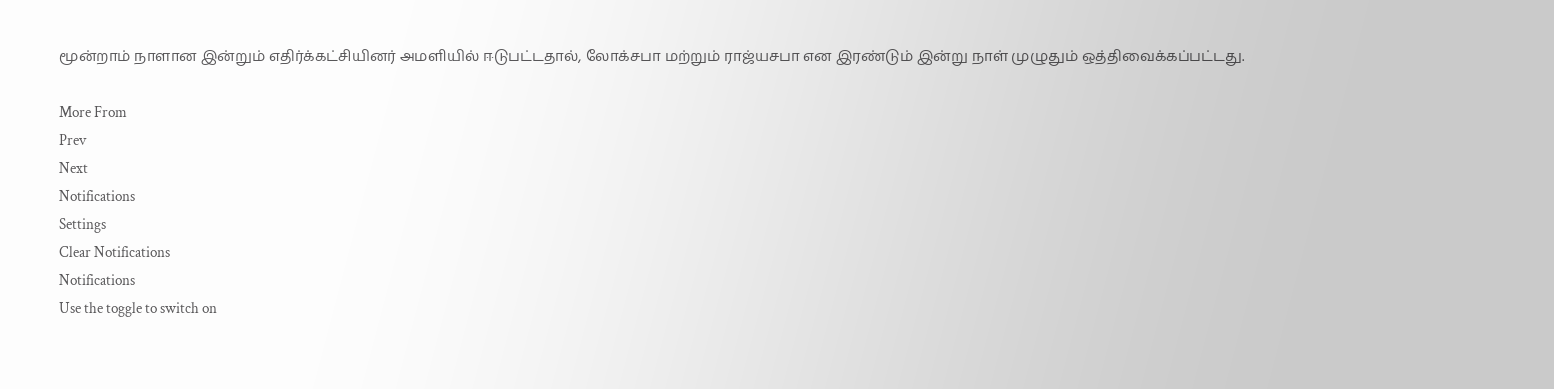மூன்றாம் நாளான இன்றும் எதிர்க்கட்சியினர் அமளியில் ஈடுபட்டதால், லோக்சபா மற்றும் ராஜ்யசபா என இரண்டும் இன்று நாள் முழுதும் ஒத்திவைக்கப்பட்டது.

More From
Prev
Next
Notifications
Settings
Clear Notifications
Notifications
Use the toggle to switch on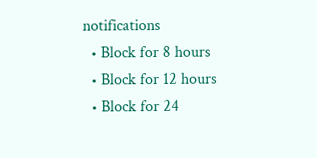notifications
  • Block for 8 hours
  • Block for 12 hours
  • Block for 24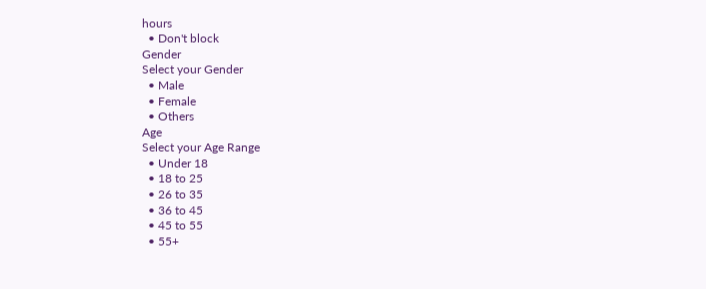hours
  • Don't block
Gender
Select your Gender
  • Male
  • Female
  • Others
Age
Select your Age Range
  • Under 18
  • 18 to 25
  • 26 to 35
  • 36 to 45
  • 45 to 55
  • 55+